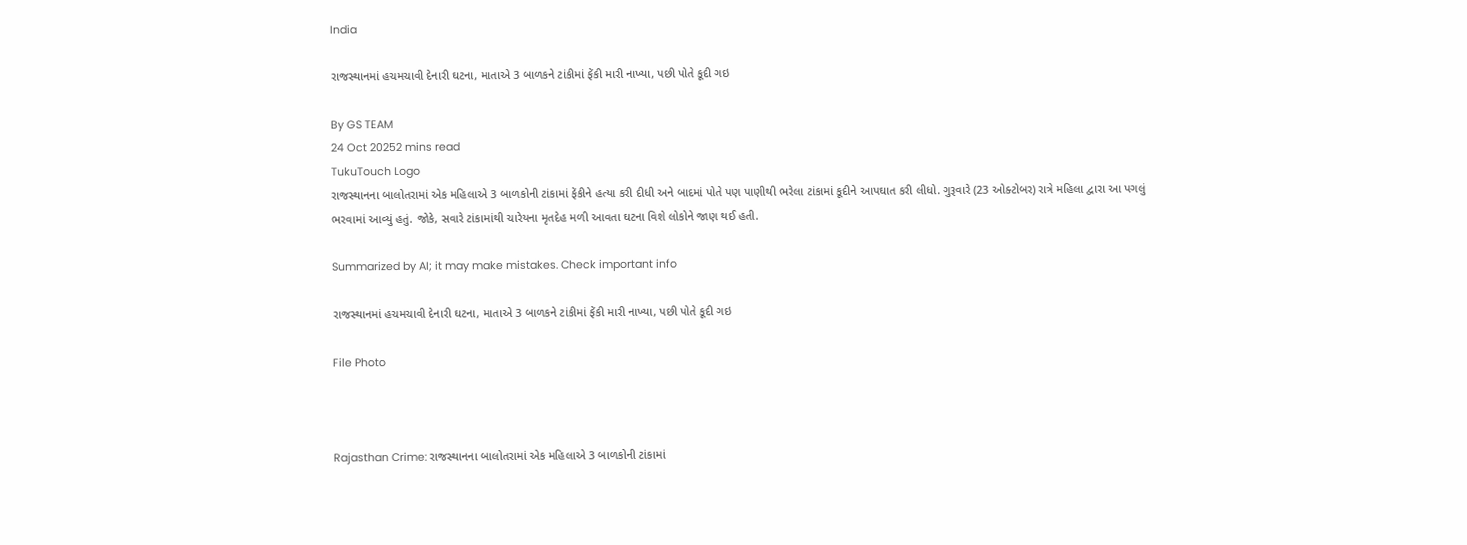India

રાજસ્થાનમાં હચમચાવી દેનારી ઘટના, માતાએ 3 બાળકને ટાંકીમાં ફેંકી મારી નાખ્યા, પછી પોતે કૂદી ગઇ

By GS TEAM
24 Oct 20252 mins read
TukuTouch Logo
રાજસ્થાનના બાલોતરામાં એક મહિલાએ 3 બાળકોની ટાંકામાં ફેંકીને હત્યા કરી દીધી અને બાદમાં પોતે પણ પાણીથી ભરેલા ટાંકામાં કૂદીને આપઘાત કરી લીધો. ગુરૂવારે (23 ઓક્ટોબર) રાત્રે મહિલા દ્વારા આ પગલું ભરવામાં આવ્યું હતું. જોકે, સવારે ટાંકામાંથી ચારેયના મૃતદેહ મળી આવતા ઘટના વિશે લોકોને જાણ થઈ હતી.

Summarized by AI; it may make mistakes. Check important info

રાજસ્થાનમાં હચમચાવી દેનારી ઘટના, માતાએ 3 બાળકને ટાંકીમાં ફેંકી મારી નાખ્યા, પછી પોતે કૂદી ગઇ

File Photo



Rajasthan Crime: રાજસ્થાનના બાલોતરામાં એક મહિલાએ 3 બાળકોની ટાંકામાં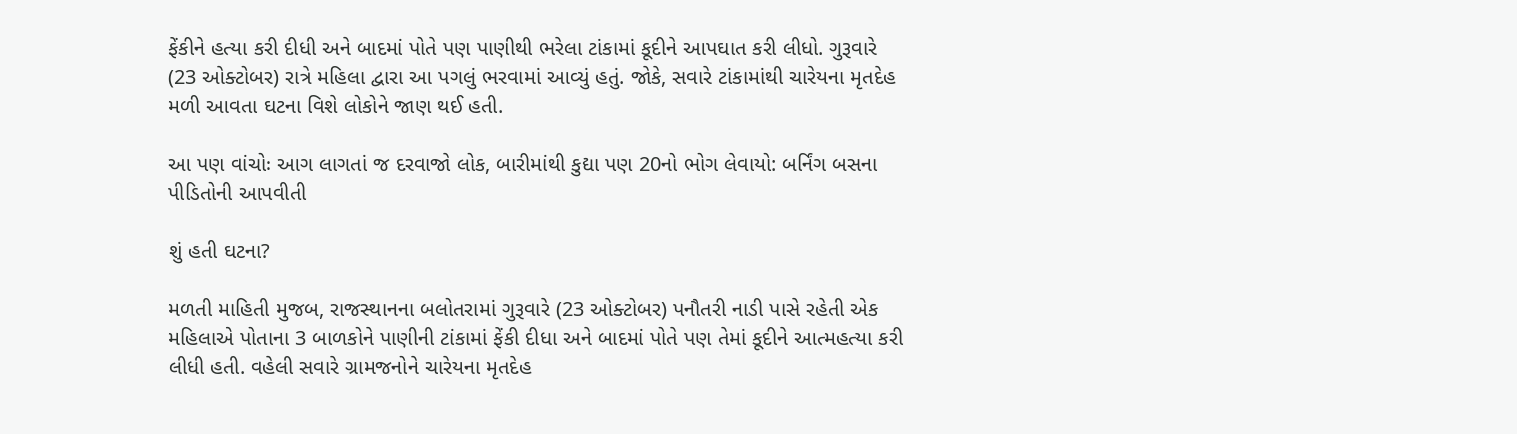ફેંકીને હત્યા કરી દીધી અને બાદમાં પોતે પણ પાણીથી ભરેલા ટાંકામાં કૂદીને આપઘાત કરી લીધો. ગુરૂવારે (23 ઓક્ટોબર) રાત્રે મહિલા દ્વારા આ પગલું ભરવામાં આવ્યું હતું. જોકે, સવારે ટાંકામાંથી ચારેયના મૃતદેહ મળી આવતા ઘટના વિશે લોકોને જાણ થઈ હતી.

આ પણ વાંચોઃ આગ લાગતાં જ દરવાજો લોક, બારીમાંથી કુદ્યા પણ 20નો ભોગ લેવાયો: બર્નિંગ બસના પીડિતોની આપવીતી

શું હતી ઘટના?

મળતી માહિતી મુજબ, રાજસ્થાનના બલોતરામાં ગુરૂવારે (23 ઓક્ટોબર) પનૌતરી નાડી પાસે રહેતી એક મહિલાએ પોતાના 3 બાળકોને પાણીની ટાંકામાં ફેંકી દીધા અને બાદમાં પોતે પણ તેમાં કૂદીને આત્મહત્યા કરી લીધી હતી. વહેલી સવારે ગ્રામજનોને ચારેયના મૃતદેહ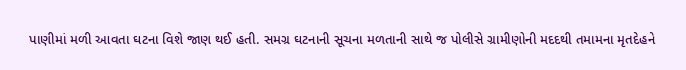પાણીમાં મળી આવતા ઘટના વિશે જાણ થઈ હતી. સમગ્ર ઘટનાની સૂચના મળતાની સાથે જ પોલીસે ગ્રામીણોની મદદથી તમામના મૃતદેહને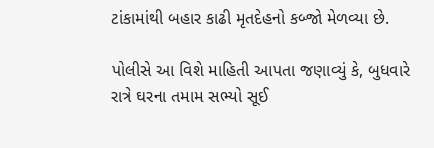ટાંકામાંથી બહાર કાઢી મૃતદેહનો કબ્જો મેળવ્યા છે.

પોલીસે આ વિશે માહિતી આપતા જણાવ્યું કે, બુધવારે રાત્રે ઘરના તમામ સભ્યો સૂઈ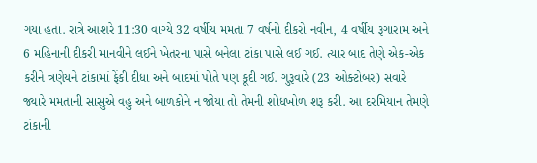ગયા હતા. રાત્રે આશરે 11:30 વાગ્યે 32 વર્ષીય મમતા 7 વર્ષનો દીકરો નવીન, 4 વર્ષીય રૂગારામ અને 6 મહિનાની દીકરી માનવીને લઈને ખેતરના પાસે બનેલા ટાંકા પાસે લઈ ગઈ. ત્યાર બાદ તેણે એક-એક કરીને ત્રણેયને ટાંકામાં ફેંકી દીધા અને બાદમાં પોતે પણ કૂદી ગઈ. ગુરૂવારે (23 ઓક્ટોબર) સવારે જ્યારે મમતાની સાસુએ વહુ અને બાળકોને ન જોયા તો તેમની શોધખોળ શરૂ કરી. આ દરમિયાન તેમણે ટાંકાની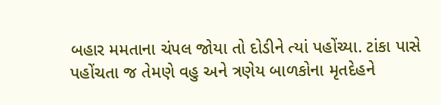બહાર મમતાના ચંપલ જોયા તો દોડીને ત્યાં પહોંચ્યા. ટાંકા પાસે પહોંચતા જ તેમણે વહુ અને ત્રણેય બાળકોના મૃતદેહને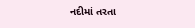નદીમાં તરતા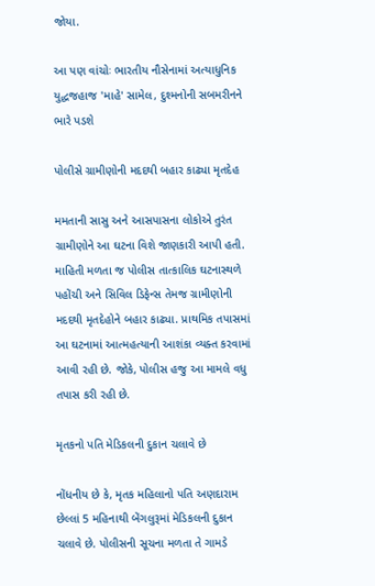જોયા.

આ પણ વાંચોઃ ભારતીય નૌસેનામાં અત્યાધુનિક યુદ્ધજહાજ 'માહે' સામેલ, દુશ્મનોની સબમરીનને ભારે પડશે

પોલીસે ગ્રામીણોની મદદથી બહાર કાઢ્યા મૃતદેહ

મમતાની સાસુ અને આસપાસના લોકોએ તુરંત ગ્રામીણોને આ ઘટના વિશે જાણકારી આપી હતી. માહિતી મળતા જ પોલીસ તાત્કાલિક ઘટનાસ્થળે પહોંચી અને સિવિલ ડિફેન્સ તેમજ ગ્રામીણોની મદદથી મૃતદેહોને બહાર કાઢ્યા. પ્રાથમિક તપાસમાં આ ઘટનામાં આત્મહત્યાની આશંકા વ્યક્ત કરવામાં આવી રહી છે. જોકે, પોલીસ હજુ આ મામલે વધુ તપાસ કરી રહી છે.

મૃતકનો પતિ મેડિકલની દુકાન ચલાવે છે

નોંધનીય છે કે, મૃતક મહિલાનો પતિ અણદારામ છેલ્લાં 5 મહિનાથી બેંગલુરૂમાં મેડિકલની દુકાન ચલાવે છે. પોલીસની સૂચના મળતા તે ગામડે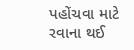પહોંચવા માટે રવાના થઈ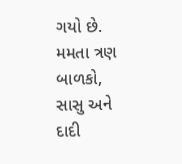ગયો છે. મમતા ત્રણ બાળકો, સાસુ અને દાદી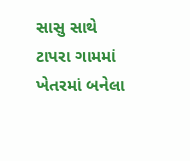સાસુ સાથે ટાપરા ગામમાં ખેતરમાં બનેલા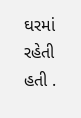ઘરમાં રહેતી હતી .